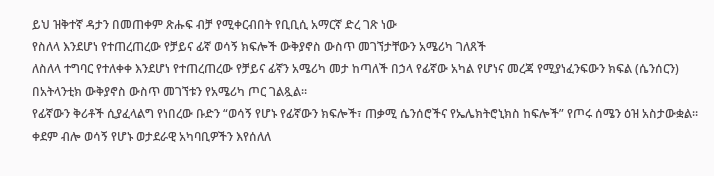ይህ ዝቅተኛ ዳታን በመጠቀም ጽሑፍ ብቻ የሚቀርብበት የቢቢሲ አማርኛ ድረ ገጽ ነው
የስለላ እንደሆነ የተጠረጠረው የቻይና ፊኛ ወሳኝ ክፍሎች ውቅያኖስ ውስጥ መገኘታቸውን አሜሪካ ገለጸች
ለስለላ ተግባር የተለቀቀ እንደሆነ የተጠረጠረው የቻይና ፊኛን አሜሪካ መታ ከጣለች በኃላ የፊኛው አካል የሆነና መረጃ የሚያነፈንፍውን ክፍል (ሴንሰርን) በአትላንቲክ ውቅያኖስ ውስጥ መገኘቱን የአሜሪካ ጦር ገልጿል።
የፊኛውን ቅሪቶች ሲያፈላልግ የነበረው ቡድን “ወሳኝ የሆኑ የፊኛውን ክፍሎች፣ ጠቃሚ ሴንሰሮችና የኤሌክትሮኒክስ ከፍሎች” የጦሩ ሰሜን ዕዝ አስታውቋል።
ቀደም ብሎ ወሳኝ የሆኑ ወታደራዊ አካባቢዎችን እየሰለለ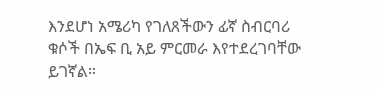እንደሆነ አሜሪካ የገለጸችውን ፊኛ ስብርባሪ ቁሶች በኤፍ ቢ አይ ምርመራ እየተደረገባቸው ይገኛል።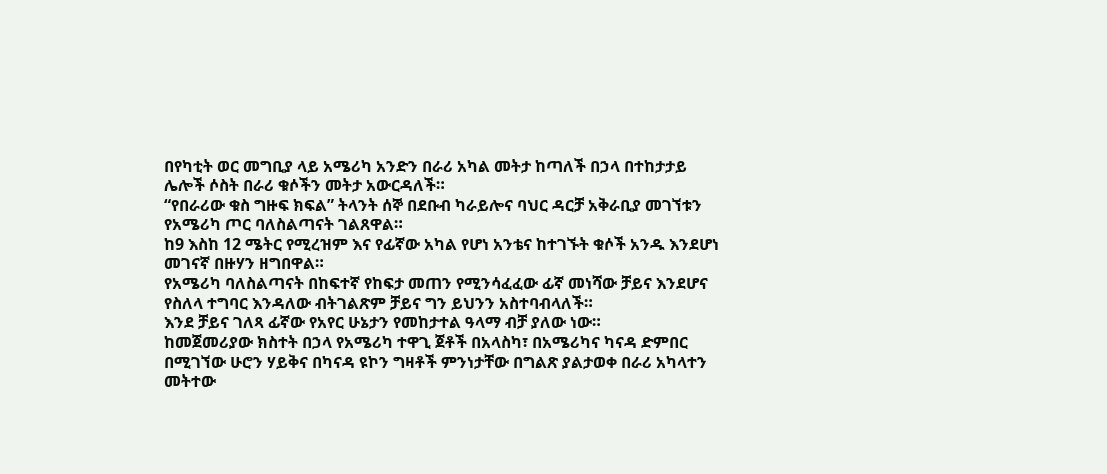በየካቲት ወር መግቢያ ላይ አሜሪካ አንድን በራሪ አካል መትታ ከጣለች በኃላ በተከታታይ ሌሎች ሶስት በራሪ ቁሶችን መትታ አውርዳለች።
“የበራሪው ቁስ ግዙፍ ክፍል” ትላንት ሰኞ በደቡብ ካራይሎና ባህር ዳርቻ አቅራቢያ መገኘቱን የአሜሪካ ጦር ባለስልጣናት ገልጸዋል።
ከ9 እስከ 12 ሜትር የሚረዝም እና የፊኛው አካል የሆነ አንቴና ከተገኙት ቁሶች አንዱ እንደሆነ መገናኛ በዙሃን ዘግበዋል።
የአሜሪካ ባለስልጣናት በከፍተኛ የከፍታ መጠን የሚንሳፈፈው ፊኛ መነሻው ቻይና እንደሆና የስለላ ተግባር እንዳለው ብትገልጽም ቻይና ግን ይህንን አስተባብላለች።
እንደ ቻይና ገለጻ ፊኛው የአየር ሁኔታን የመከታተል ዓላማ ብቻ ያለው ነው።
ከመጀመሪያው ክስተት በኃላ የአሜሪካ ተዋጊ ጀቶች በአላስካ፣ በአሜሪካና ካናዳ ድምበር በሚገኘው ሁሮን ሃይቅና በካናዳ ዩኮን ግዛቶች ምንነታቸው በግልጽ ያልታወቀ በራሪ አካላተን መትተው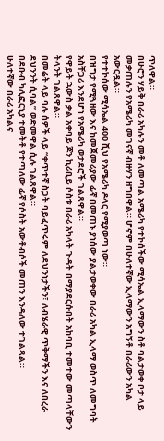ጥለዋል።
በሁሮን ሃይቅ በራሪ አካሉን መቶ ለመጣል አሜሪካ የተኮሰችው ሚሳኤል ኢላማውን ስቶ ባልታወቀ ቦታ ላይ መቃጠሉን የአሜሪካ መገናኛ ብዙሃን ዘግበዋል። ሆኖም በሁለተኛው ኢላማውን አግኝቶ በራሪውን አካል አውርዷል።
የተተኮሰው ሚሳኤል 400 ሺህ የአሜሪካ ዶላር የሚያወጣ ነው።
በዝግታ የሚጓዘው እና ከመጀመሪያው ፊኛ በመጠኑ ያነሰው ያልታወቀው በራሪ አካል ኢላማ ወስጥ ለመግባት አስቸጋሪ እንደሆነ የአሜሪካ ወታደሮች ገልጸዋል።
የዋይት ኋውስ ቃል አቀባይ ጆን ኪሪቢይ ሶስቱ በራሪ አካላት ጉዳት በማያደርሱበት አከባቢ ተመተው መጣላቸውን ትላንት ገልጸዋል።
በመሬት ላይ ባሉ ሰዎች ላይ “ቀጥተኛ ስጋት ባይፈጥሩም ለደህንነታችን፣ ለብሄራዊ ጥቅማችን እና ለበረራ ደህንንት ሲባል” ወድመዋል ሲሉ ገልጸዋል።
በደቡብ ካሊፎርኒያ ተመትቶ የተጣለው ፊኛ የሶስት አውቶብሶች መጠን እንዳለው ተገልጻል።
ሁለተኛው በራሪ አካልና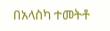በአላስካ ተመትቶ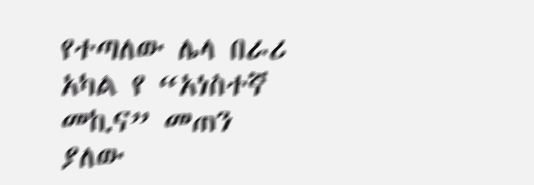የተጣለው ሌላ በራሪ አካል የ “አነስተኛ መኪና” መጠን ያለው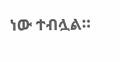ነው ተብሏል።